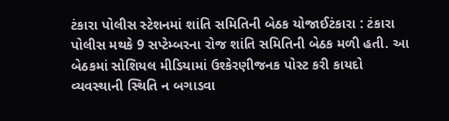ટંકારા પોલીસ સ્ટેશનમાં શાંતિ સમિતિની બેઠક યોજાઈટંકારા : ટંકારા પોલીસ મથકે 9 સપ્ટેમ્બરના રોજ શાંતિ સમિતિની બેઠક મળી હતી. આ બેઠકમાં સોશિયલ મીડિયામાં ઉશ્કેરણીજનક પોસ્ટ કરી કાયદો વ્યવસ્થાની સ્થિતિ ન બગાડવા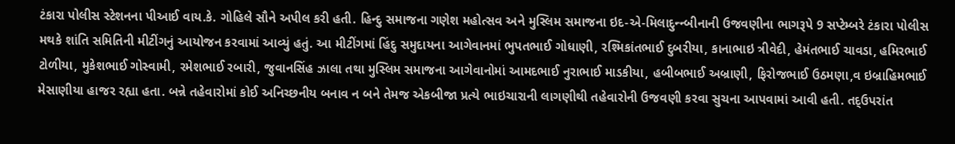ટંકારા પોલીસ સ્ટેશનના પીઆઈ વાય.કે. ગોહિલે સૌને અપીલ કરી હતી. હિન્દુ સમાજના ગણેશ મહોત્સવ અને મુસ્લિમ સમાજના ઇદ-એ-મિલાદુન્ન્બીનાની ઉજવણીના ભાગરૂપે 9 સપ્ટેમ્બરે ટંકારા પોલીસ મથકે શાંતિ સમિતિની મીટીંગનું આયોજન કરવામાં આવ્યું હતું. આ મીટીંગમાં હિંદુ સમુદાયના આગેવાનમાં ભુપતભાઈ ગોધાણી, રશ્મિકાંતભાઈ દુબરીયા, કાનાભાઇ ત્રીવેદી, હેમંતભાઈ ચાવડા, હમિરભાઈ ટોળીયા, મુકેશભાઈ ગોસ્વામી, રમેશભાઈ રબારી, જુવાનસિંહ ઝાલા તથા મુસ્લિમ સમાજના આગેવાનોમાં આમદભાઈ નુરાભાઈ માડકીયા, હબીબભાઈ અબ્રાણી, ફિરોજભાઈ ઉઠમણા,વ ઇબ્રાહિમભાઈ મેસાણીયા હાજર રહ્યા હતા. બન્ને તહેવારોમાં કોઈ અનિચ્છનીય બનાવ ન બને તેમજ એકબીજા પ્રત્યે ભાઇચારાની લાગણીથી તહેવારોની ઉજવણી કરવા સુચના આપવામાં આવી હતી. તદ્ઉપરાંત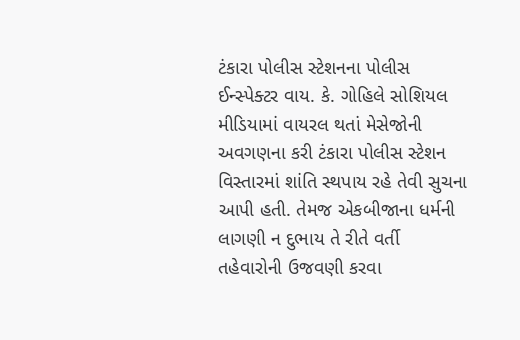ટંકારા પોલીસ સ્ટેશનના પોલીસ ઈન્સ્પેક્ટર વાય. કે. ગોહિલે સોશિયલ મીડિયામાં વાયરલ થતાં મેસેજોની અવગણના કરી ટંકારા પોલીસ સ્ટેશન વિસ્તારમાં શાંતિ સ્થપાય રહે તેવી સુચના આપી હતી. તેમજ એકબીજાના ધર્મની લાગણી ન દુભાય તે રીતે વર્તી તહેવારોની ઉજવણી કરવા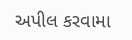અપીલ કરવામા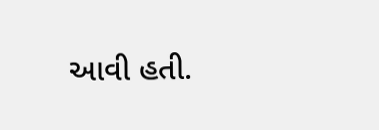આવી હતી.